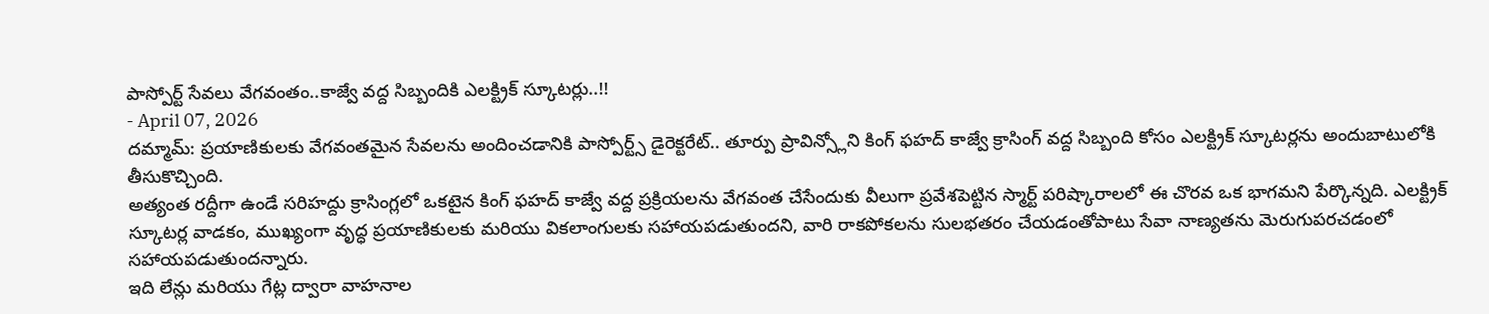పాస్పోర్ట్ సేవలు వేగవంతం..కాజ్వే వద్ద సిబ్బందికి ఎలక్ట్రిక్ స్కూటర్లు..!!
- April 07, 2026
దమ్మామ్: ప్రయాణికులకు వేగవంతమైన సేవలను అందించడానికి పాస్పోర్ట్స్ డైరెక్టరేట్.. తూర్పు ప్రావిన్స్లోని కింగ్ ఫహద్ కాజ్వే క్రాసింగ్ వద్ద సిబ్బంది కోసం ఎలక్ట్రిక్ స్కూటర్లను అందుబాటులోకి తీసుకొచ్చింది.
అత్యంత రద్దీగా ఉండే సరిహద్దు క్రాసింగ్లలో ఒకటైన కింగ్ ఫహద్ కాజ్వే వద్ద ప్రక్రియలను వేగవంత చేసేందుకు వీలుగా ప్రవేశపెట్టిన స్మార్ట్ పరిష్కారాలలో ఈ చొరవ ఒక భాగమని పేర్కొన్నది. ఎలక్ట్రిక్ స్కూటర్ల వాడకం, ముఖ్యంగా వృద్ధ ప్రయాణికులకు మరియు వికలాంగులకు సహాయపడుతుందని, వారి రాకపోకలను సులభతరం చేయడంతోపాటు సేవా నాణ్యతను మెరుగుపరచడంలో సహాయపడుతుందన్నారు.
ఇది లేన్లు మరియు గేట్ల ద్వారా వాహనాల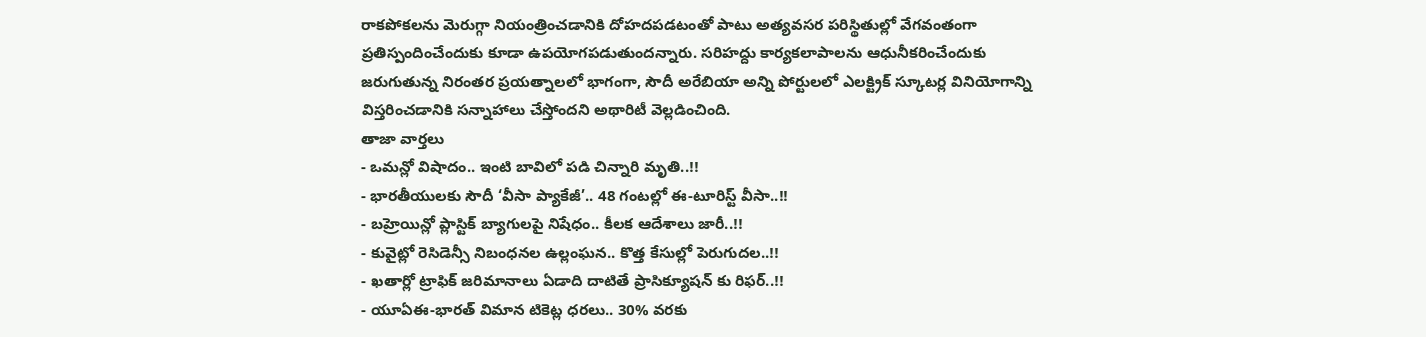రాకపోకలను మెరుగ్గా నియంత్రించడానికి దోహదపడటంతో పాటు అత్యవసర పరిస్థితుల్లో వేగవంతంగా ప్రతిస్పందించేందుకు కూడా ఉపయోగపడుతుందన్నారు. సరిహద్దు కార్యకలాపాలను ఆధునీకరించేందుకు జరుగుతున్న నిరంతర ప్రయత్నాలలో భాగంగా, సౌదీ అరేబియా అన్ని పోర్టులలో ఎలక్ట్రిక్ స్కూటర్ల వినియోగాన్ని విస్తరించడానికి సన్నాహాలు చేస్తోందని అథారిటీ వెల్లడించింది.
తాజా వార్తలు
- ఒమన్లో విషాదం.. ఇంటి బావిలో పడి చిన్నారి మృతి..!!
- భారతీయులకు సౌదీ ‘వీసా ప్యాకేజీ’.. 48 గంటల్లో ఈ-టూరిస్ట్ వీసా..!!
- బహ్రెయిన్లో ప్లాస్టిక్ బ్యాగులపై నిషేధం.. కీలక ఆదేశాలు జారీ..!!
- కువైట్లో రెసిడెన్సీ నిబంధనల ఉల్లంఘన.. కొత్త కేసుల్లో పెరుగుదల..!!
- ఖతార్లో ట్రాఫిక్ జరిమానాలు ఏడాది దాటితే ప్రాసిక్యూషన్ కు రిఫర్..!!
- యూఏఈ-భారత్ విమాన టికెట్ల ధరలు.. 30% వరకు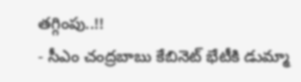తగ్గింపు..!!
- సీఎం చంద్రబాబు కేబినెట్ భేటీకి డుమ్మా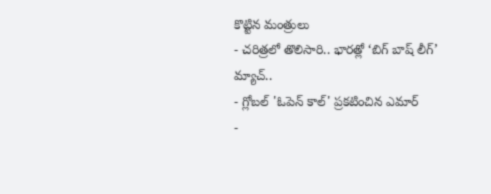కొట్టిన మంత్రులు
- చరిత్రలో తొలిసారి.. భారత్లో ‘బిగ్ బాష్ లీగ్’ మ్యాచ్..
- గ్లోబల్ 'ఓపెన్ కాల్' ప్రకటించిన ఎమార్
-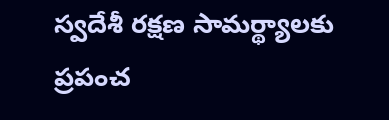స్వదేశీ రక్షణ సామర్థ్యాలకు ప్రపంచ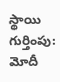స్థాయి గుర్తింపు: మోదీ